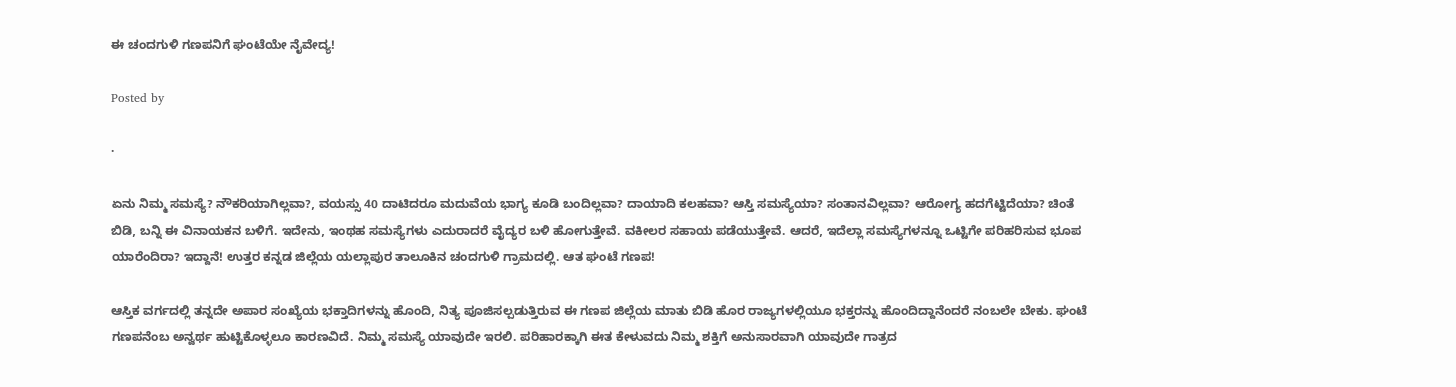ಈ ಚಂದಗುಳಿ ಗಣಪನಿಗೆ ಘಂಟೆಯೇ ನೈವೇದ್ಯ!

Posted by

·

ಏನು ನಿಮ್ಮ ಸಮಸ್ಯೆ? ನೌಕರಿಯಾಗಿಲ್ಲವಾ?, ವಯಸ್ಸು 40 ದಾಟಿದರೂ ಮದುವೆಯ ಭಾಗ್ಯ ಕೂಡಿ ಬಂದಿಲ್ಲವಾ? ದಾಯಾದಿ ಕಲಹವಾ? ಆಸ್ತಿ ಸಮಸ್ಯೆಯಾ? ಸಂತಾನವಿಲ್ಲವಾ? ಆರೋಗ್ಯ ಹದಗೆಟ್ಟಿದೆಯಾ? ಚಿಂತೆ ಬಿಡಿ, ಬನ್ನಿ ಈ ವಿನಾಯಕನ ಬಳಿಗೆ. ಇದೇನು, ಇಂಥಹ ಸಮಸ್ಯೆಗಳು ಎದುರಾದರೆ ವೈದ್ಯರ ಬಳಿ ಹೋಗುತ್ತೇವೆ. ವಕೀಲರ ಸಹಾಯ ಪಡೆಯುತ್ತೇವೆ. ಆದರೆ, ಇದೆಲ್ಲಾ ಸಮಸ್ಯೆಗಳನ್ನೂ ಒಟ್ಟಿಗೇ ಪರಿಹರಿಸುವ ಭೂಪ ಯಾರೆಂದಿರಾ? ಇದ್ದಾನೆ! ಉತ್ತರ ಕನ್ನಡ ಜಿಲ್ಲೆಯ ಯಲ್ಲಾಪುರ ತಾಲೂಕಿನ ಚಂದಗುಳಿ ಗ್ರಾಮದಲ್ಲಿ. ಆತ ಘಂಟೆ ಗಣಪ!

ಆಸ್ತಿಕ ವರ್ಗದಲ್ಲಿ ತನ್ನದೇ ಅಪಾರ ಸಂಖ್ಯೆಯ ಭಕ್ತಾದಿಗಳನ್ನು ಹೊಂದಿ, ನಿತ್ಯ ಪೂಜಿಸಲ್ಪಡುತ್ತಿರುವ ಈ ಗಣಪ ಜಿಲ್ಲೆಯ ಮಾತು ಬಿಡಿ ಹೊರ ರಾಜ್ಯಗಳಲ್ಲಿಯೂ ಭಕ್ತರನ್ನು ಹೊಂದಿದ್ದಾನೆಂದರೆ ನಂಬಲೇ ಬೇಕು. ಘಂಟೆ ಗಣಪನೆಂಬ ಅನ್ವರ್ಥ ಹುಟ್ಟಿಕೊಳ್ಳಲೂ ಕಾರಣವಿದೆ. ನಿಮ್ಮ ಸಮಸ್ಯೆ ಯಾವುದೇ ಇರಲಿ. ಪರಿಹಾರಕ್ಕಾಗಿ ಈತ ಕೇಳುವದು ನಿಮ್ಮ ಶಕ್ತಿಗೆ ಅನುಸಾರವಾಗಿ ಯಾವುದೇ ಗಾತ್ರದ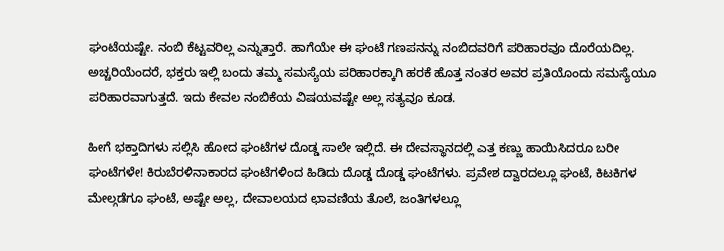ಘಂಟೆಯಷ್ಟೇ. ನಂಬಿ ಕೆಟ್ಟವರಿಲ್ಲ ಎನ್ನುತ್ತಾರೆ. ಹಾಗೆಯೇ ಈ ಘಂಟೆ ಗಣಪನನ್ನು ನಂಬಿದವರಿಗೆ ಪರಿಹಾರವೂ ದೊರೆಯದಿಲ್ಲ. ಅಚ್ಚರಿಯೆಂದರೆ, ಭಕ್ತರು ಇಲ್ಲಿ ಬಂದು ತಮ್ಮ ಸಮಸ್ಯೆಯ ಪರಿಹಾರಕ್ಕಾಗಿ ಹರಕೆ ಹೊತ್ತ ನಂತರ ಅವರ ಪ್ರತಿಯೊಂದು ಸಮಸ್ಯೆಯೂ ಪರಿಹಾರವಾಗುತ್ತದೆ. ಇದು ಕೇವಲ ನಂಬಿಕೆಯ ವಿಷಯವಷ್ಟೇ ಅಲ್ಲ ಸತ್ಯವೂ ಕೂಡ.

ಹೀಗೆ ಭಕ್ತಾದಿಗಳು ಸಲ್ಲಿಸಿ ಹೋದ ಘಂಟೆಗಳ ದೊಡ್ಡ ಸಾಲೇ ಇಲ್ಲಿದೆ. ಈ ದೇವಸ್ಥಾನದಲ್ಲಿ ಎತ್ತ ಕಣ್ಣು ಹಾಯಿಸಿದರೂ ಬರೀ ಘಂಟೆಗಳೇ! ಕಿರುಬೆರಳಿನಾಕಾರದ ಘಂಟೆಗಳಿಂದ ಹಿಡಿದು ದೊಡ್ಡ ದೊಡ್ಡ ಘಂಟೆಗಳು. ಪ್ರವೇಶ ದ್ವಾರದಲ್ಲೂ ಘಂಟೆ, ಕಿಟಕಿಗಳ ಮೇಲ್ಗಡೆಗೂ ಘಂಟೆ, ಅಷ್ಟೇ ಅಲ್ಲ, ದೇವಾಲಯದ ಛಾವಣಿಯ ತೊಲೆ, ಜಂತಿಗಳಲ್ಲೂ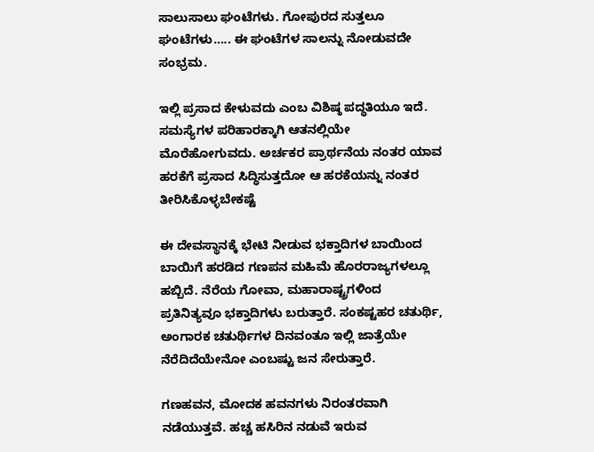ಸಾಲುಸಾಲು ಘಂಟೆಗಳು. ಗೋಪುರದ ಸುತ್ತಲೂ ಘಂಟೆಗಳು….. ಈ ಘಂಟೆಗಳ ಸಾಲನ್ನು ನೋಡುವದೇ ಸಂಭ್ರಮ.

ಇಲ್ಲಿ ಪ್ರಸಾದ ಕೇಳುವದು ಎಂಬ ವಿಶಿಷ್ಠ ಪದ್ಧತಿಯೂ ಇದೆ. ಸಮಸ್ಯೆಗಳ ಪರಿಹಾರಕ್ಕಾಗಿ ಆತನಲ್ಲಿಯೇ ಮೊರೆಹೋಗುವದು. ಅರ್ಚಕರ ಪ್ರಾರ್ಥನೆಯ ನಂತರ ಯಾವ ಹರಕೆಗೆ ಪ್ರಸಾದ ಸಿದ್ಧಿಸುತ್ತದೋ ಆ ಹರಕೆಯನ್ನು ನಂತರ ತೀರಿಸಿಕೊಳ್ಳಬೇಕಷ್ಟೆ

ಈ ದೇವಸ್ಥಾನಕ್ಕೆ ಭೇಟಿ ನೀಡುವ ಭಕ್ತಾದಿಗಳ ಬಾಯಿಂದ ಬಾಯಿಗೆ ಹರಡಿದ ಗಣಪನ ಮಹಿಮೆ ಹೊರರಾಜ್ಯಗಳಲ್ಲೂ ಹಬ್ಬಿದೆ. ನೆರೆಯ ಗೋವಾ, ಮಹಾರಾಷ್ಟ್ರಗಳಿಂದ ಪ್ರತಿನಿತ್ಯವೂ ಭಕ್ತಾದಿಗಳು ಬರುತ್ತಾರೆ. ಸಂಕಷ್ಟಹರ ಚತುರ್ಥಿ, ಅಂಗಾರಕ ಚತುರ್ಥಿಗಳ ದಿನವಂತೂ ಇಲ್ಲಿ ಜಾತ್ರೆಯೇ ನೆರೆದಿದೆಯೇನೋ ಎಂಬಷ್ಟು ಜನ ಸೇರುತ್ತಾರೆ.

ಗಣಹವನ, ಮೋದಕ ಹವನಗಳು ನಿರಂತರವಾಗಿ ನಡೆಯುತ್ತವೆ. ಹಚ್ಚ ಹಸಿರಿನ ನಡುವೆ ಇರುವ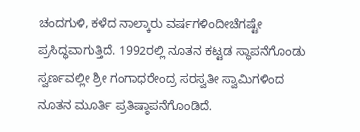ಚಂದಗುಳಿ, ಕಳೆದ ನಾಲ್ಕಾರು ವರ್ಷಗಳಿಂದೀಚೆಗಷ್ಟೇ ಪ್ರಸಿದ್ಧವಾಗುತ್ತಿದೆ. 1992ರಲ್ಲಿ ನೂತನ ಕಟ್ಟಡ ಸ್ಥಾಪನೆಗೊಂಡು ಸ್ವರ್ಣವಲ್ಲೀ ಶ್ರೀ ಗಂಗಾಧರೇಂದ್ರ ಸರಸ್ವತೀ ಸ್ವಾಮಿಗಳಿಂದ ನೂತನ ಮೂರ್ತಿ ಪ್ರತಿಷ್ಠಾಪನೆಗೊಂಡಿದೆ.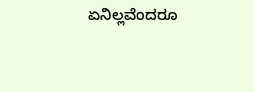ಏನಿಲ್ಲವೆಂದರೂ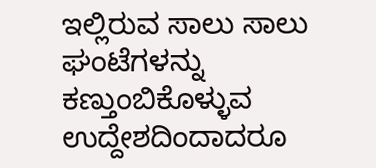ಇಲ್ಲಿರುವ ಸಾಲು ಸಾಲು ಘಂಟೆಗಳನ್ನು ಕಣ್ತುಂಬಿಕೊಳ್ಳುವ ಉದ್ದೇಶದಿಂದಾದರೂ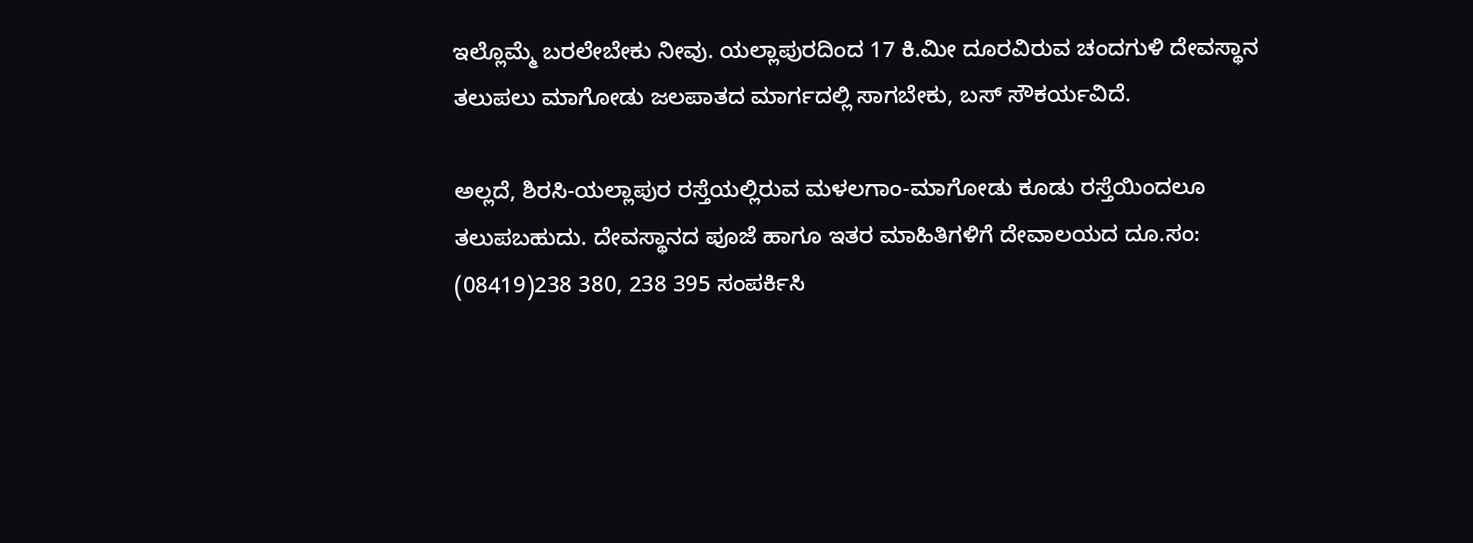ಇಲ್ಲೊಮ್ಮೆ ಬರಲೇಬೇಕು ನೀವು. ಯಲ್ಲಾಪುರದಿಂದ 17 ಕಿ.ಮೀ ದೂರವಿರುವ ಚಂದಗುಳಿ ದೇವಸ್ಥಾನ ತಲುಪಲು ಮಾಗೋಡು ಜಲಪಾತದ ಮಾರ್ಗದಲ್ಲಿ ಸಾಗಬೇಕು, ಬಸ್ ಸೌಕರ್ಯವಿದೆ.

ಅಲ್ಲದೆ, ಶಿರಸಿ-ಯಲ್ಲಾಪುರ ರಸ್ತೆಯಲ್ಲಿರುವ ಮಳಲಗಾಂ-ಮಾಗೋಡು ಕೂಡು ರಸ್ತೆಯಿಂದಲೂ ತಲುಪಬಹುದು. ದೇವಸ್ಥಾನದ ಪೂಜೆ ಹಾಗೂ ಇತರ ಮಾಹಿತಿಗಳಿಗೆ ದೇವಾಲಯದ ದೂ.ಸಂ: (08419)238 380, 238 395 ಸಂಪರ್ಕಿಸಿ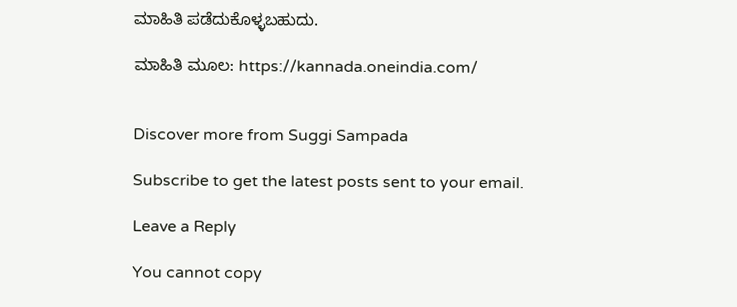ಮಾಹಿತಿ ಪಡೆದುಕೊಳ್ಳಬಹುದು.

ಮಾಹಿತಿ ಮೂಲ: https://kannada.oneindia.com/


Discover more from Suggi Sampada

Subscribe to get the latest posts sent to your email.

Leave a Reply

You cannot copy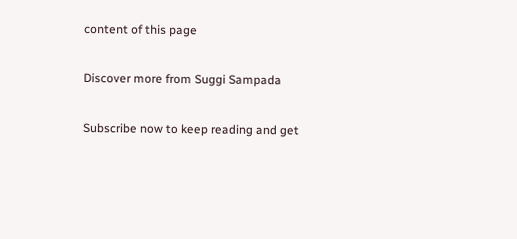content of this page

Discover more from Suggi Sampada

Subscribe now to keep reading and get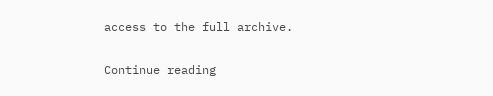access to the full archive.

Continue reading